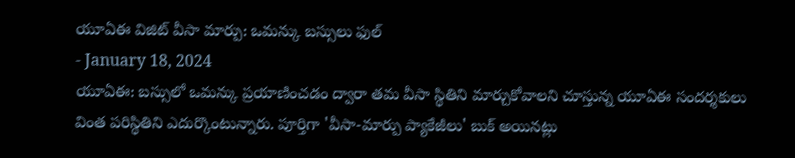యూఏఈ విజిట్ వీసా మార్పు: ఒమన్కు బస్సులు ఫుల్
- January 18, 2024
యూఏఈ: బస్సులో ఒమన్కు ప్రయాణించడం ద్వారా తమ వీసా స్థితిని మార్చుకోవాలని చూస్తున్న యూఏఈ సందర్శకులు వింత పరిస్థితిని ఎదుర్కొంటున్నారు. పూర్తిగా 'వీసా-మార్పు ప్యాకేజీలు' బుక్ అయినట్లు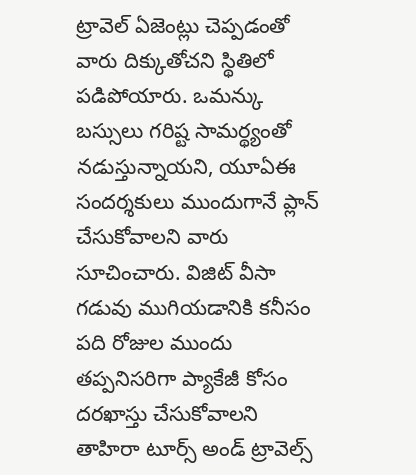ట్రావెల్ ఏజెంట్లు చెప్పడంతో వారు దిక్కుతోచని స్థితిలో పడిపోయారు. ఒమన్కు బస్సులు గరిష్ట సామర్థ్యంతో నడుస్తున్నాయని, యూఏఈ సందర్శకులు ముందుగానే ప్లాన్ చేసుకోవాలని వారు సూచించారు. విజిట్ వీసా గడువు ముగియడానికి కనీసం పది రోజుల ముందు తప్పనిసరిగా ప్యాకేజీ కోసం దరఖాస్తు చేసుకోవాలని తాహిరా టూర్స్ అండ్ ట్రావెల్స్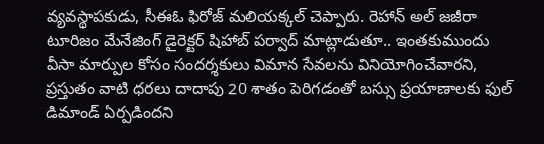వ్యవస్థాపకుడు, సీఈఓ ఫిరోజ్ మలియక్కల్ చెప్పారు. రెహాన్ అల్ జజీరా టూరిజం మేనేజింగ్ డైరెక్టర్ షిహాబ్ పర్వాద్ మాట్లాడుతూ.. ఇంతకుముందు వీసా మార్పుల కోసం సందర్శకులు విమాన సేవలను వినియోగించేవారని, ప్రస్తుతం వాటి ధరలు దాదాపు 20 శాతం పెరిగడంతో బస్సు ప్రయాణాలకు ఫుల్ డిమాండ్ ఏర్పడిందని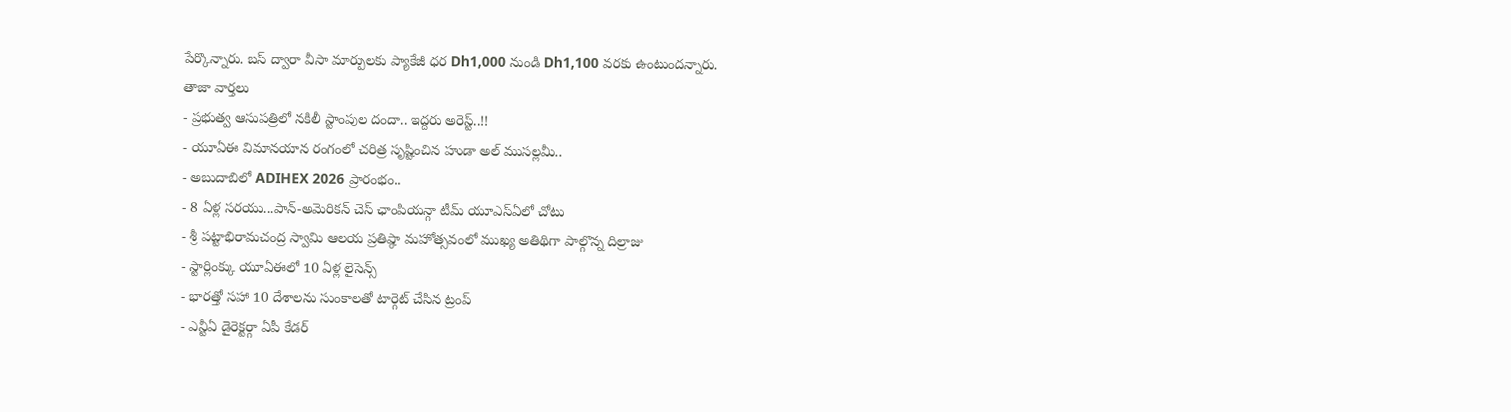పేర్కొన్నారు. బస్ ద్వారా వీసా మార్పులకు ప్యాకేజీ ధర Dh1,000 నుండి Dh1,100 వరకు ఉంటుందన్నారు.
తాజా వార్తలు
- ప్రభుత్వ ఆసుపత్రిలో నకిలీ స్టాంపుల దందా.. ఇద్దరు అరెస్ట్..!!
- యూఏఈ విమానయాన రంగంలో చరిత్ర సృష్టించిన హుడా అల్ ముసల్లమీ..
- అబుదాబిలో ADIHEX 2026 ప్రారంభం..
- 8 ఏళ్ల సరయు...పాన్-అమెరికన్ చెస్ ఛాంపియన్గా టీమ్ యూఎస్ఏలో చోటు
- శ్రీ పట్టాభిరామచంద్ర స్వామి ఆలయ ప్రతిష్ఠా మహోత్సవంలో ముఖ్య అతిథిగా పాల్గొన్న దిల్రాజు
- స్టార్లింక్కు యూఏఈలో 10 ఏళ్ల లైసెన్స్
- భారత్తో సహా 10 దేశాలను సుంకాలతో టార్గెట్ చేసిన ట్రంప్
- ఎన్టీఏ డైరెక్టర్గా ఏపీ కేడర్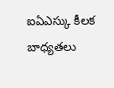ఐఏఎస్కు కీలక బాధ్యతలు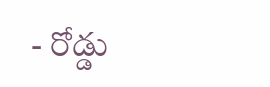- రోడ్డు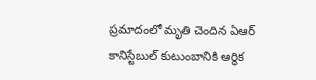ప్రమాదంలో మృతి చెందిన ఏఆర్ కానిస్టేబుల్ కుటుంబానికి ఆర్థిక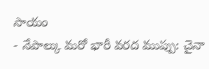సాయం
- నేపాల్కు మరో భారీ వరద ముప్పు: చైనా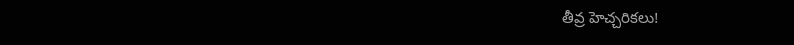తీవ్ర హెచ్చరికలు!